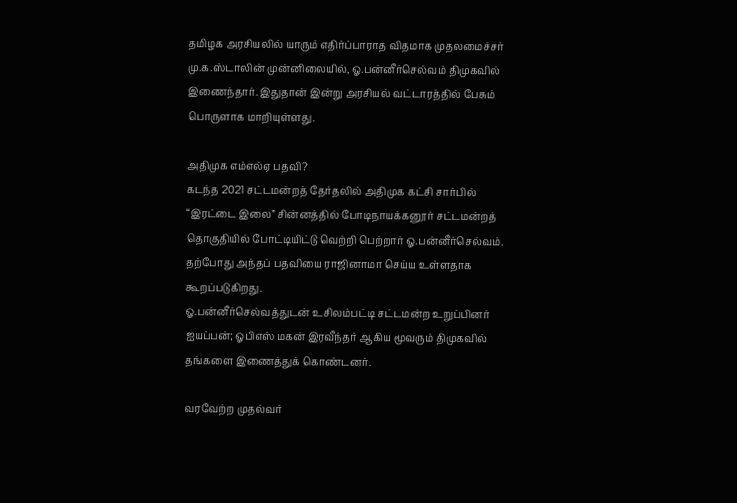தமிழக அரசியலில் யாரும் எதிர்ப்பாராத விதமாக முதலமைச்சர் மு.க.ஸ்டாலின் முன்னிலையில், ஓ.பன்னீர்செல்வம் திமுகவில் இணைந்தார். இதுதான் இன்று அரசியல் வட்டாரத்தில் பேசும் பொருளாக மாறியுள்ளது.

அதிமுக எம்எல்ஏ பதவி?
கடந்த 2021 சட்டமன்றத் தேர்தலில் அதிமுக கட்சி சார்பில் “இரட்டை இலை” சின்னத்தில் போடிநாயக்கனூர் சட்டமன்றத் தொகுதியில் போட்டியிட்டு வெற்றி பெற்றார் ஓ.பன்னீர்செல்வம். தற்போது அந்தப் பதவியை ராஜினாமா செய்ய உள்ளதாக கூறப்படுகிறது.
ஓ.பன்னீர்செல்வத்துடன் உசிலம்பட்டி சட்டமன்ற உறுப்பினர் ஐயப்பன்; ஓபிஎஸ் மகன் இரவீந்தர் ஆகிய மூவரும் திமுகவில் தங்களை இணைத்துக் கொண்டனர்.

வரவேற்ற முதல்வர்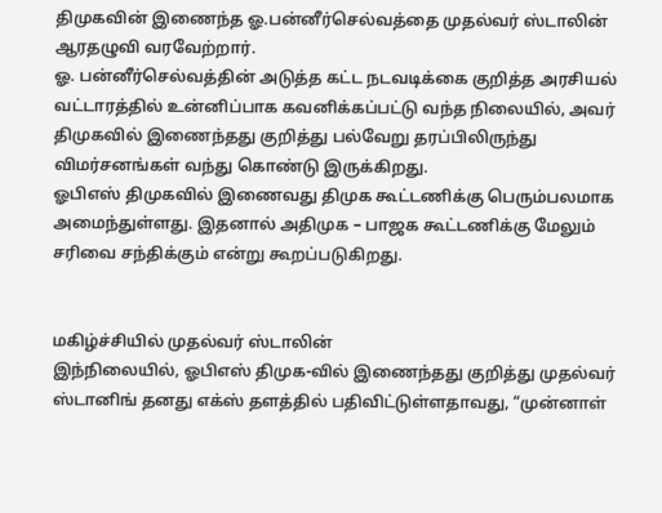திமுகவின் இணைந்த ஓ.பன்னீர்செல்வத்தை முதல்வர் ஸ்டாலின் ஆரதழுவி வரவேற்றார்.
ஓ. பன்னீர்செல்வத்தின் அடுத்த கட்ட நடவடிக்கை குறித்த அரசியல் வட்டாரத்தில் உன்னிப்பாக கவனிக்கப்பட்டு வந்த நிலையில், அவர் திமுகவில் இணைந்தது குறித்து பல்வேறு தரப்பிலிருந்து விமர்சனங்கள் வந்து கொண்டு இருக்கிறது.
ஓபிஎஸ் திமுகவில் இணைவது திமுக கூட்டணிக்கு பெரும்பலமாக அமைந்துள்ளது. இதனால் அதிமுக – பாஜக கூட்டணிக்கு மேலும் சரிவை சந்திக்கும் என்று கூறப்படுகிறது.


மகிழ்ச்சியில் முதல்வர் ஸ்டாலின்
இந்நிலையில், ஓபிஎஸ் திமுக-வில் இணைந்தது குறித்து முதல்வர் ஸ்டானிங் தனது எக்ஸ் தளத்தில் பதிவிட்டுள்ளதாவது, “முன்னாள்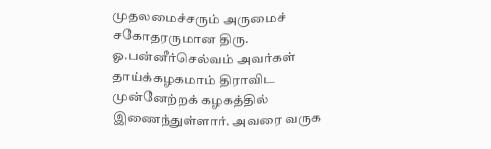முதலமைச்சரும் அருமைச் சகோதரருமான திரு. ஓ.பன்னீர்செல்வம் அவர்கள் தாய்க்கழகமாம் திராவிட முன்னேற்றக் கழகத்தில் இணைந்துள்ளார். அவரை வருக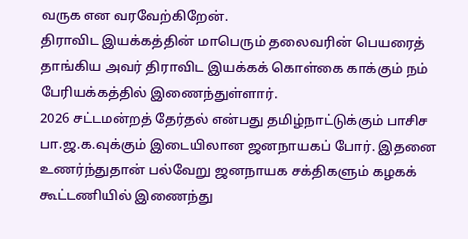வருக என வரவேற்கிறேன்.
திராவிட இயக்கத்தின் மாபெரும் தலைவரின் பெயரைத் தாங்கிய அவர் திராவிட இயக்கக் கொள்கை காக்கும் நம் பேரியக்கத்தில் இணைந்துள்ளார்.
2026 சட்டமன்றத் தேர்தல் என்பது தமிழ்நாட்டுக்கும் பாசிச பா.ஜ.க.வுக்கும் இடையிலான ஜனநாயகப் போர். இதனை உணர்ந்துதான் பல்வேறு ஜனநாயக சக்திகளும் கழகக் கூட்டணியில் இணைந்து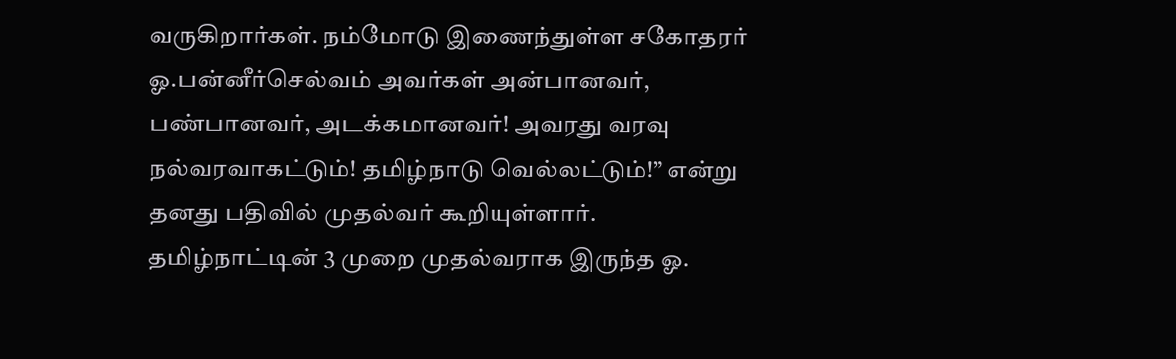வருகிறார்கள். நம்மோடு இணைந்துள்ள சகோதரர் ஓ.பன்னீர்செல்வம் அவர்கள் அன்பானவர், பண்பானவர், அடக்கமானவர்! அவரது வரவு நல்வரவாகட்டும்! தமிழ்நாடு வெல்லட்டும்!” என்று தனது பதிவில் முதல்வர் கூறியுள்ளார்.
தமிழ்நாட்டின் 3 முறை முதல்வராக இருந்த ஓ.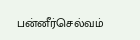பன்னீர்செல்வம்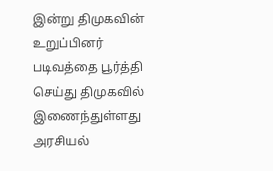இன்று திமுகவின் உறுப்பினர் படிவத்தை பூர்த்தி செய்து திமுகவில் இணைந்துள்ளது அரசியல்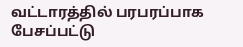வட்டாரத்தில் பரபரப்பாக பேசப்பட்டு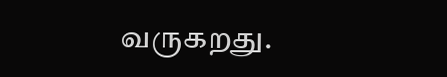வருகறது.